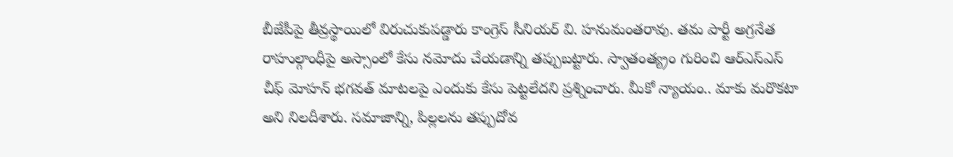బీజేపీపై తీవ్రస్థాయిలో విరుచుకుపడ్డారు కాంగ్రెస్ సీనియర్ వి. హనుమంతరావు. తమ పార్టీ అగ్రనేత రాహుల్గాంధీపై అస్సాంలో కేసు నమోదు చేయడాన్ని తప్పుబట్టారు. స్వాతంత్య్రం గురించి ఆర్ఎస్ఎస్ చీఫ్ మోహన్ భగవత్ మాటలపై ఎందుకు కేసు పెట్టలేదని ప్రశ్నించారు. మీకో న్యాయం.. మాకు మరొకటా అని నిలదీశారు. సమాజాన్ని, పిల్లలను తప్పుదోవ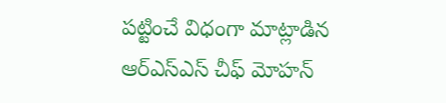పట్టించే విధంగా మాట్లాడిన ఆర్ఎస్ఎస్ చీఫ్ మోహన్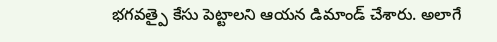భగవత్పై కేసు పెట్టాలని ఆయన డిమాండ్ చేశారు. అలాగే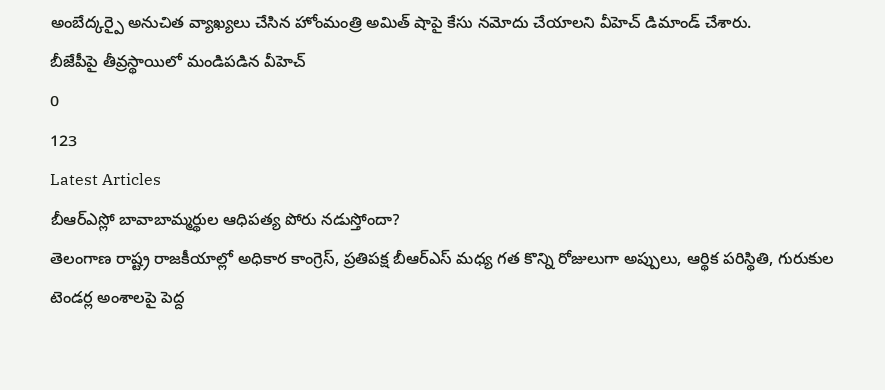అంబేద్కర్పై అనుచిత వ్యాఖ్యలు చేసిన హోంమంత్రి అమిత్ షాపై కేసు నమోదు చేయాలని వీహెచ్ డిమాండ్ చేశారు.
బీజేపీపై తీవ్రస్థాయిలో మండిపడిన వీహెచ్
0
123
Latest Articles
బీఆర్ఎస్లో బావాబామ్మర్థుల ఆధిపత్య పోరు నడుస్తోందా?
తెలంగాణ రాష్ట్ర రాజకీయాల్లో అధికార కాంగ్రెస్, ప్రతిపక్ష బీఆర్ఎస్ మధ్య గత కొన్ని రోజులుగా అప్పులు, ఆర్థిక పరిస్థితి, గురుకుల టెండర్ల అంశాలపై పెద్ద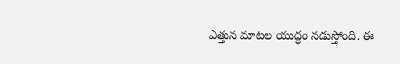ఎత్తున మాటల యుద్ధం నడుస్తోంది. ఈ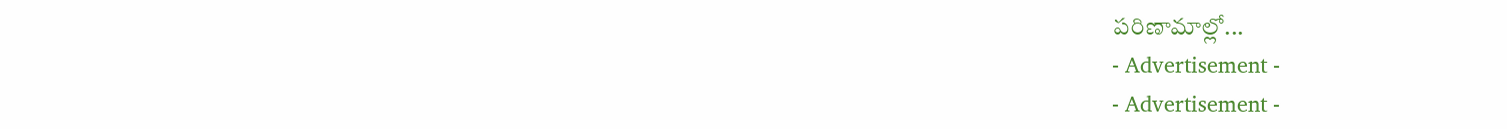పరిణామాల్లో...
- Advertisement -
- Advertisement -